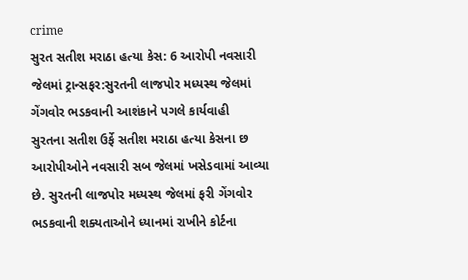crime
સુરત સતીશ મરાઠા હત્યા કેસ: 6 આરોપી નવસારી જેલમાં ટ્રાન્સફર:સુરતની લાજપોર મધ્યસ્થ જેલમાં ગેંગવોર ભડકવાની આશંકાને પગલે કાર્યવાહી
સુરતના સતીશ ઉર્ફે સતીશ મરાઠા હત્યા કેસના છ આરોપીઓને નવસારી સબ જેલમાં ખસેડવામાં આવ્યા છે. સુરતની લાજપોર મધ્યસ્થ જેલમાં ફરી ગેંગવોર ભડકવાની શક્યતાઓને ધ્યાનમાં રાખીને કોર્ટના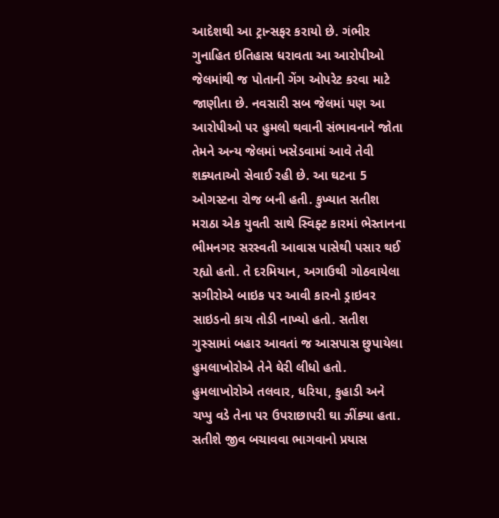આદેશથી આ ટ્રાન્સફર કરાયો છે. ગંભીર ગુનાહિત ઇતિહાસ ધરાવતા આ આરોપીઓ જેલમાંથી જ પોતાની ગેંગ ઓપરેટ કરવા માટે જાણીતા છે. નવસારી સબ જેલમાં પણ આ આરોપીઓ પર હુમલો થવાની સંભાવનાને જોતા તેમને અન્ય જેલમાં ખસેડવામાં આવે તેવી શક્યતાઓ સેવાઈ રહી છે. આ ઘટના 5 ઓગસ્ટના રોજ બની હતી. કુખ્યાત સતીશ મરાઠા એક યુવતી સાથે સ્વિફ્ટ કારમાં ભેસ્તાનના ભીમનગર સરસ્વતી આવાસ પાસેથી પસાર થઈ રહ્યો હતો. તે દરમિયાન, અગાઉથી ગોઠવાયેલા સગીરોએ બાઇક પર આવી કારનો ડ્રાઇવર સાઇડનો કાચ તોડી નાખ્યો હતો. સતીશ ગુસ્સામાં બહાર આવતાં જ આસપાસ છુપાયેલા હુમલાખોરોએ તેને ઘેરી લીધો હતો. હુમલાખોરોએ તલવાર, ધરિયા, કુહાડી અને ચપ્પુ વડે તેના પર ઉપરાછાપરી ઘા ઝીંક્યા હતા. સતીશે જીવ બચાવવા ભાગવાનો પ્રયાસ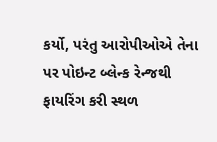કર્યો, પરંતુ આરોપીઓએ તેના પર પોઇન્ટ બ્લેન્ક રેન્જથી ફાયરિંગ કરી સ્થળ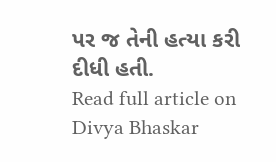પર જ તેની હત્યા કરી દીધી હતી.
Read full article on Divya Bhaskar